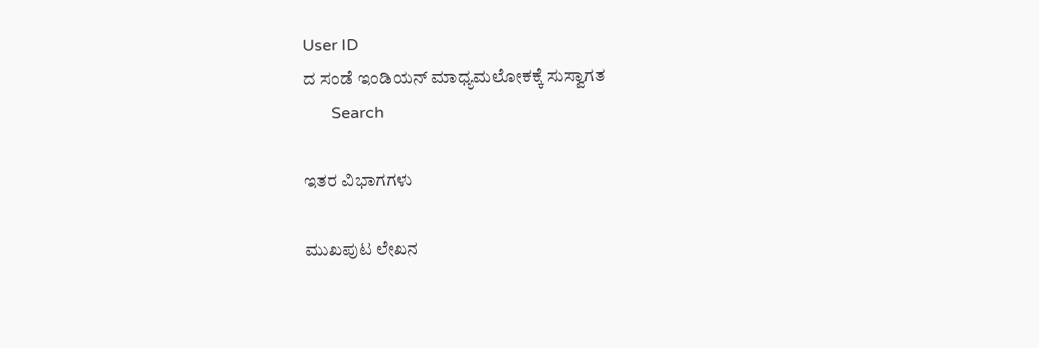User ID
ದ ಸಂಡೆ ಇಂಡಿಯನ್ ಮಾಧ್ಯಮಲೋಕಕ್ಕೆ ಸುಸ್ವಾಗತ
       Search

ಇತರ ವಿಭಾಗಗಳು

ಮುಖಪುಟ ಲೇಖನ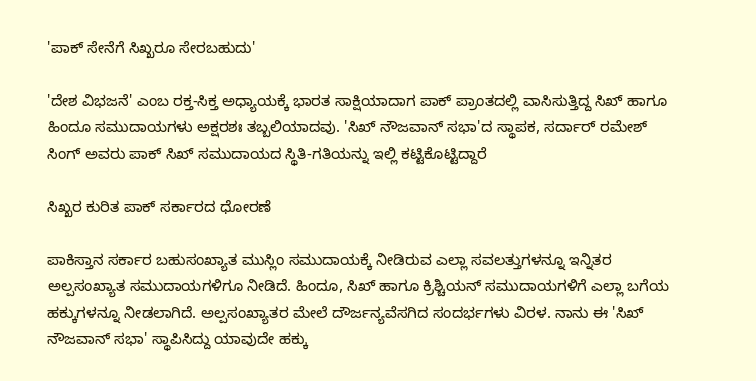'ಪಾಕ್ ಸೇನೆಗೆ ಸಿಖ್ಖರೂ ಸೇರಬಹುದು'

'ದೇಶ ವಿಭಜನೆ' ಎಂಬ ರಕ್ತ-ಸಿಕ್ತ ಅಧ್ಯಾಯಕ್ಕೆ ಭಾರತ ಸಾಕ್ಷಿಯಾದಾಗ ಪಾಕ್ ಪ್ರಾಂತದಲ್ಲಿ ವಾಸಿಸುತ್ತಿದ್ದ ಸಿಖ್ ಹಾಗೂ ಹಿಂದೂ ಸಮುದಾಯಗಳು ಅಕ್ಷರಶಃ ತಬ್ಬಲಿಯಾದವು. 'ಸಿಖ್ ನೌಜವಾನ್ ಸಭಾ'ದ ಸ್ಥಾಪಕ, ಸರ್ದಾರ್ ರಮೇಶ್ ಸಿಂಗ್ ಅವರು ಪಾಕ್ ಸಿಖ್ ಸಮುದಾಯದ ಸ್ಥಿತಿ-ಗತಿಯನ್ನು ಇಲ್ಲಿ ಕಟ್ಟಿಕೊಟ್ಟಿದ್ದಾರೆ

ಸಿಖ್ಖರ ಕುರಿತ ಪಾಕ್ ಸರ್ಕಾರದ ಧೋರಣೆ

ಪಾಕಿಸ್ತಾನ ಸರ್ಕಾರ ಬಹುಸಂಖ್ಯಾತ ಮುಸ್ಲಿಂ ಸಮುದಾಯಕ್ಕೆ ನೀಡಿರುವ ಎಲ್ಲಾ ಸವಲತ್ತುಗಳನ್ನೂ ಇನ್ನಿತರ ಅಲ್ಪಸಂಖ್ಯಾತ ಸಮುದಾಯಗಳಿಗೂ ನೀಡಿದೆ. ಹಿಂದೂ, ಸಿಖ್ ಹಾಗೂ ಕ್ರಿಶ್ಚಿಯನ್ ಸಮುದಾಯಗಳಿಗೆ ಎಲ್ಲಾ ಬಗೆಯ ಹಕ್ಕುಗಳನ್ನೂ ನೀಡಲಾಗಿದೆ. ಅಲ್ಪಸಂಖ್ಯಾತರ ಮೇಲೆ ದೌರ್ಜನ್ಯವೆಸಗಿದ ಸಂದರ್ಭಗಳು ವಿರಳ. ನಾನು ಈ 'ಸಿಖ್ ನೌಜವಾನ್ ಸಭಾ' ಸ್ಥಾಪಿಸಿದ್ದು ಯಾವುದೇ ಹಕ್ಕು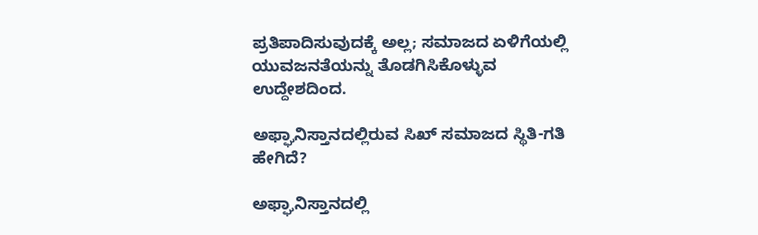ಪ್ರತಿಪಾದಿಸುವುದಕ್ಕೆ ಅಲ್ಲ; ಸಮಾಜದ ಏಳಿಗೆಯಲ್ಲಿ ಯುವಜನತೆಯನ್ನು ತೊಡಗಿಸಿಕೊಳ್ಳುವ ಉದ್ದೇಶದಿಂದ.

ಅಫ್ಘಾನಿಸ್ತಾನದಲ್ಲಿರುವ ಸಿಖ್ ಸಮಾಜದ ಸ್ಥಿತಿ-ಗತಿ ಹೇಗಿದೆ?

ಅಫ್ಘಾನಿಸ್ತಾನದಲ್ಲಿ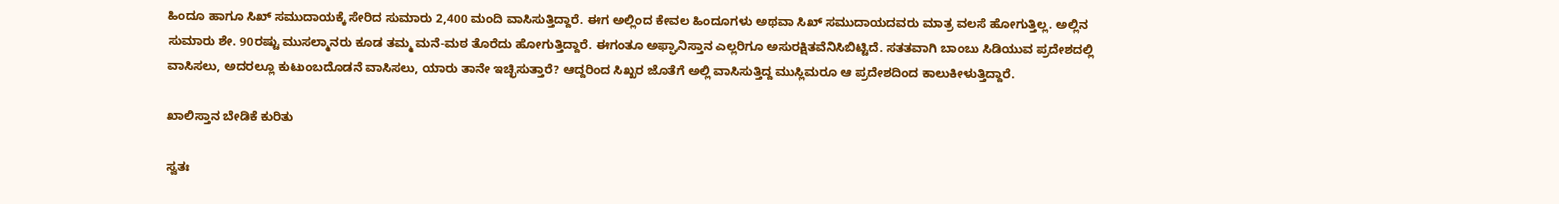ಹಿಂದೂ ಹಾಗೂ ಸಿಖ್ ಸಮುದಾಯಕ್ಕೆ ಸೇರಿದ ಸುಮಾರು 2,400 ಮಂದಿ ವಾಸಿಸುತ್ತಿದ್ದಾರೆ. ಈಗ ಅಲ್ಲಿಂದ ಕೇವಲ ಹಿಂದೂಗಳು ಅಥವಾ ಸಿಖ್ ಸಮುದಾಯದವರು ಮಾತ್ರ ವಲಸೆ ಹೋಗುತ್ತಿಲ್ಲ. ಅಲ್ಲಿನ ಸುಮಾರು ಶೇ. 90ರಷ್ಟು ಮುಸಲ್ಮಾನರು ಕೂಡ ತಮ್ಮ ಮನೆ-ಮಠ ತೊರೆದು ಹೋಗುತ್ತಿದ್ದಾರೆ. ಈಗಂತೂ ಅಫ್ಘಾನಿಸ್ತಾನ ಎಲ್ಲರಿಗೂ ಅಸುರಕ್ಷಿತವೆನಿಸಿಬಿಟ್ಟಿದೆ. ಸತತವಾಗಿ ಬಾಂಬು ಸಿಡಿಯುವ ಪ್ರದೇಶದಲ್ಲಿ ವಾಸಿಸಲು, ಅದರಲ್ಲೂ ಕುಟುಂಬದೊಡನೆ ವಾಸಿಸಲು, ಯಾರು ತಾನೇ ಇಚ್ಛಿಸುತ್ತಾರೆ? ಆದ್ದರಿಂದ ಸಿಖ್ಖರ ಜೊತೆಗೆ ಅಲ್ಲಿ ವಾಸಿಸುತ್ತಿದ್ದ ಮುಸ್ಲಿಮರೂ ಆ ಪ್ರದೇಶದಿಂದ ಕಾಲುಕೀಳುತ್ತಿದ್ದಾರೆ.

ಖಾಲಿಸ್ತಾನ ಬೇಡಿಕೆ ಕುರಿತು

ಸ್ವತಃ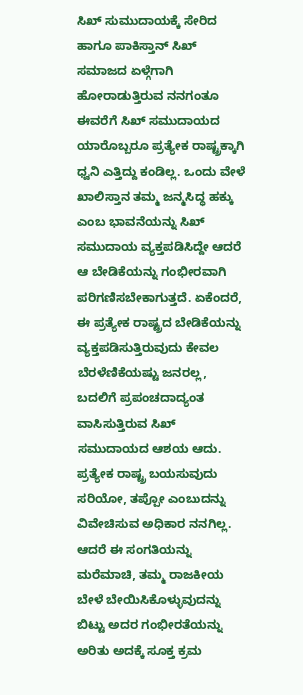ಸಿಖ್ ಸುಮುದಾಯಕ್ಕೆ ಸೇರಿದ ಹಾಗೂ ಪಾಕಿಸ್ತಾನ್ ಸಿಖ್ ಸಮಾಜದ ಏಳ್ಗೆಗಾಗಿ ಹೋರಾಡುತ್ತಿರುವ ನನಗಂತೂ ಈವರೆಗೆ ಸಿಖ್ ಸಮುದಾಯದ ಯಾರೊಬ್ಬರೂ ಪ್ರತ್ಯೇಕ ರಾಷ್ಟ್ರಕ್ಕಾಗಿ ಧ್ವನಿ ಎತ್ತಿದ್ದು ಕಂಡಿಲ್ಲ. ಒಂದು ವೇಳೆ ಖಾಲಿಸ್ತಾನ ತಮ್ಮ ಜನ್ಮಸಿದ್ಧ ಹಕ್ಕು ಎಂಬ ಭಾವನೆಯನ್ನು ಸಿಖ್ ಸಮುದಾಯ ವ್ಯಕ್ತಪಡಿಸಿದ್ದೇ ಆದರೆ ಆ ಬೇಡಿಕೆಯನ್ನು ಗಂಭೀರವಾಗಿ ಪರಿಗಣಿಸಬೇಕಾಗುತ್ತದೆ. ಏಕೆಂದರೆ, ಈ ಪ್ರತ್ಯೇಕ ರಾಷ್ಟ್ರದ ಬೇಡಿಕೆಯನ್ನು ವ್ಯಕ್ತಪಡಿಸುತ್ತಿರುವುದು ಕೇವಲ ಬೆರಳೆಣಿಕೆಯಷ್ಟು ಜನರಲ್ಲ, ಬದಲಿಗೆ ಪ್ರಪಂಚದಾದ್ಯಂತ ವಾಸಿಸುತ್ತಿರುವ ಸಿಖ್ ಸಮುದಾಯದ ಆಶಯ ಆದು. ಪ್ರತ್ಯೇಕ ರಾಷ್ಟ್ರ ಬಯಸುವುದು ಸರಿಯೋ, ತಪ್ಪೋ ಎಂಬುದನ್ನು ವಿವೇಚಿಸುವ ಅಧಿಕಾರ ನನಗಿಲ್ಲ. ಆದರೆ ಈ ಸಂಗತಿಯನ್ನು ಮರೆಮಾಚಿ, ತಮ್ಮ ರಾಜಕೀಯ ಬೇಳೆ ಬೇಯಿಸಿಕೊಳ್ಳುವುದನ್ನು ಬಿಟ್ಟು ಅದರ ಗಂಭೀರತೆಯನ್ನು ಅರಿತು ಅದಕ್ಕೆ ಸೂಕ್ತ ಕ್ರಮ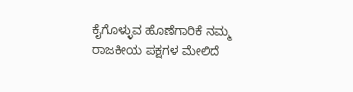ಕೈಗೊಳ್ಳುವ ಹೊಣೆಗಾರಿಕೆ ನಮ್ಮ ರಾಜಕೀಯ ಪಕ್ಷಗಳ ಮೇಲಿದೆ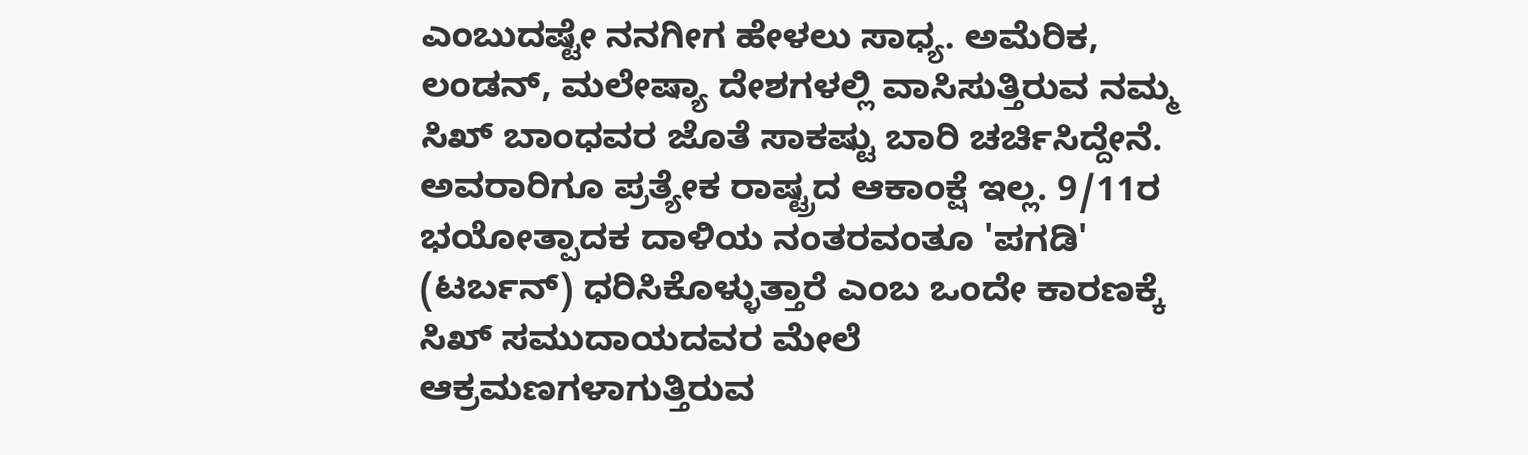ಎಂಬುದಷ್ಟೇ ನನಗೀಗ ಹೇಳಲು ಸಾಧ್ಯ. ಅಮೆರಿಕ, ಲಂಡನ್, ಮಲೇಷ್ಯಾ ದೇಶಗಳಲ್ಲಿ ವಾಸಿಸುತ್ತಿರುವ ನಮ್ಮ ಸಿಖ್ ಬಾಂಧವರ ಜೊತೆ ಸಾಕಷ್ಟು ಬಾರಿ ಚರ್ಚಿಸಿದ್ದೇನೆ. ಅವರಾರಿಗೂ ಪ್ರತ್ಯೇಕ ರಾಷ್ಟ್ರದ ಆಕಾಂಕ್ಷೆ ಇಲ್ಲ. 9/11ರ ಭಯೋತ್ಪಾದಕ ದಾಳಿಯ ನಂತರವಂತೂ 'ಪಗಡಿ' (ಟರ್ಬನ್) ಧರಿಸಿಕೊಳ್ಳುತ್ತಾರೆ ಎಂಬ ಒಂದೇ ಕಾರಣಕ್ಕೆ ಸಿಖ್ ಸಮುದಾಯದವರ ಮೇಲೆ ಆಕ್ರಮಣಗಳಾಗುತ್ತಿರುವ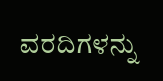ವರದಿಗಳನ್ನು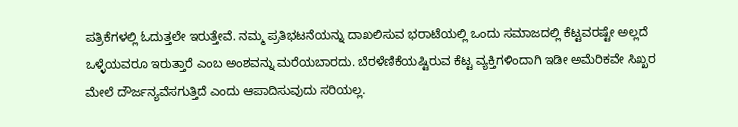ಪತ್ರಿಕೆಗಳಲ್ಲಿ ಓದುತ್ತಲೇ ಇರುತ್ತೇವೆ. ನಮ್ಮ ಪ್ರತಿಭಟನೆಯನ್ನು ದಾಖಲಿಸುವ ಭರಾಟೆಯಲ್ಲಿ ಒಂದು ಸಮಾಜದಲ್ಲಿ ಕೆಟ್ಟವರಷ್ಟೇ ಅಲ್ಲದೆ ಒಳ್ಳೆಯವರೂ ಇರುತ್ತಾರೆ ಎಂಬ ಅಂಶವನ್ನು ಮರೆಯಬಾರದು. ಬೆರಳೆಣಿಕೆಯಷ್ಟಿರುವ ಕೆಟ್ಟ ವ್ಯಕ್ತಿಗಳಿಂದಾಗಿ ಇಡೀ ಅಮೆರಿಕವೇ ಸಿಖ್ಖರ ಮೇಲೆ ದೌರ್ಜನ್ಯವೆಸಗುತ್ತಿದೆ ಎಂದು ಆಪಾದಿಸುವುದು ಸರಿಯಲ್ಲ.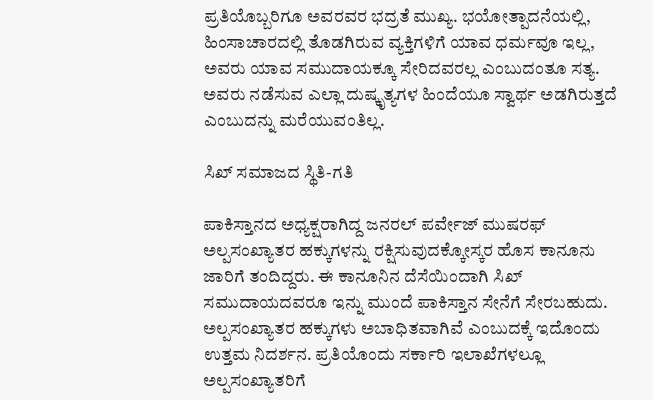ಪ್ರತಿಯೊಬ್ಬರಿಗೂ ಅವರವರ ಭದ್ರತೆ ಮುಖ್ಯ. ಭಯೋತ್ಪಾದನೆಯಲ್ಲಿ, ಹಿಂಸಾಚಾರದಲ್ಲಿ ತೊಡಗಿರುವ ವ್ಯಕ್ತಿಗಳಿಗೆ ಯಾವ ಧರ್ಮವೂ ಇಲ್ಲ, ಅವರು ಯಾವ ಸಮುದಾಯಕ್ಕೂ ಸೇರಿದವರಲ್ಲ ಎಂಬುದಂತೂ ಸತ್ಯ. ಅವರು ನಡೆಸುವ ಎಲ್ಲಾ ದುಷ್ಕೃತ್ಯಗಳ ಹಿಂದೆಯೂ ಸ್ವಾರ್ಥ ಅಡಗಿರುತ್ತದೆ ಎಂಬುದನ್ನು ಮರೆಯುವಂತಿಲ್ಲ.

ಸಿಖ್ ಸಮಾಜದ ಸ್ಥಿತಿ-ಗತಿ

ಪಾಕಿಸ್ತಾನದ ಅಧ್ಯಕ್ಷರಾಗಿದ್ದ ಜನರಲ್ ಪರ್ವೇಜ್ ಮುಷರಫ್ ಅಲ್ಪಸಂಖ್ಯಾತರ ಹಕ್ಕುಗಳನ್ನು ರಕ್ಷಿಸುವುದಕ್ಕೋಸ್ಕರ ಹೊಸ ಕಾನೂನು ಜಾರಿಗೆ ತಂದಿದ್ದರು. ಈ ಕಾನೂನಿನ ದೆಸೆಯಿಂದಾಗಿ ಸಿಖ್ ಸಮುದಾಯದವರೂ ಇನ್ನು ಮುಂದೆ ಪಾಕಿಸ್ತಾನ ಸೇನೆಗೆ ಸೇರಬಹುದು. ಅಲ್ಪಸಂಖ್ಯಾತರ ಹಕ್ಕುಗಳು ಅಬಾಧಿತವಾಗಿವೆ ಎಂಬುದಕ್ಕೆ ಇದೊಂದು ಉತ್ತಮ ನಿದರ್ಶನ. ಪ್ರತಿಯೊಂದು ಸರ್ಕಾರಿ ಇಲಾಖೆಗಳಲ್ಲೂ ಅಲ್ಪಸಂಖ್ಯಾತರಿಗೆ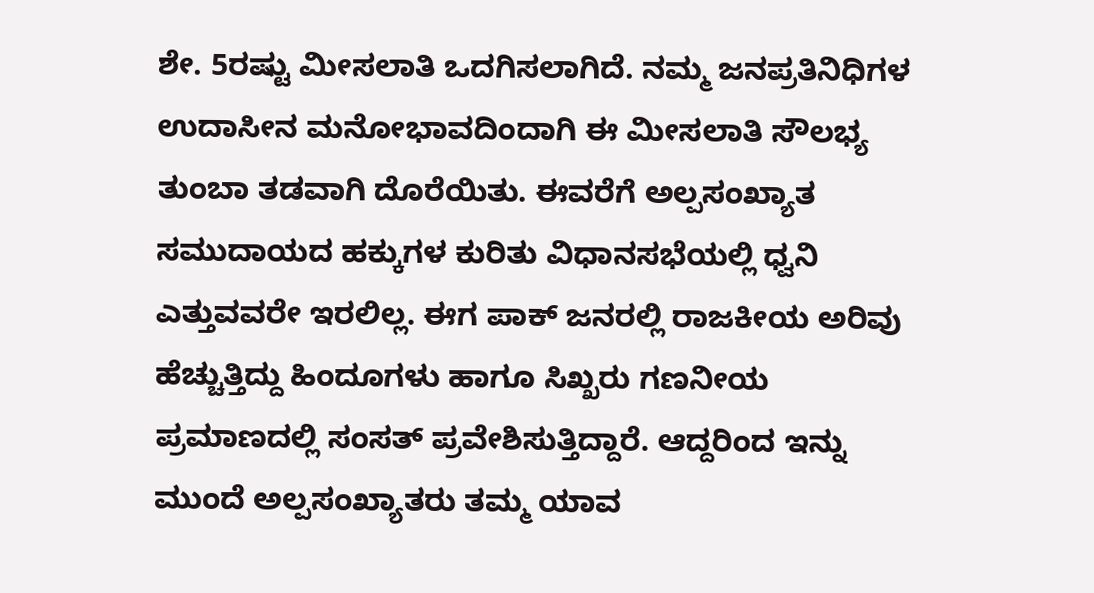ಶೇ. 5ರಷ್ಟು ಮೀಸಲಾತಿ ಒದಗಿಸಲಾಗಿದೆ. ನಮ್ಮ ಜನಪ್ರತಿನಿಧಿಗಳ ಉದಾಸೀನ ಮನೋಭಾವದಿಂದಾಗಿ ಈ ಮೀಸಲಾತಿ ಸೌಲಭ್ಯ ತುಂಬಾ ತಡವಾಗಿ ದೊರೆಯಿತು. ಈವರೆಗೆ ಅಲ್ಪಸಂಖ್ಯಾತ ಸಮುದಾಯದ ಹಕ್ಕುಗಳ ಕುರಿತು ವಿಧಾನಸಭೆಯಲ್ಲಿ ಧ್ವನಿ ಎತ್ತುವವರೇ ಇರಲಿಲ್ಲ. ಈಗ ಪಾಕ್ ಜನರಲ್ಲಿ ರಾಜಕೀಯ ಅರಿವು ಹೆಚ್ಚುತ್ತಿದ್ದು ಹಿಂದೂಗಳು ಹಾಗೂ ಸಿಖ್ಖರು ಗಣನೀಯ ಪ್ರಮಾಣದಲ್ಲಿ ಸಂಸತ್ ಪ್ರವೇಶಿಸುತ್ತಿದ್ದಾರೆ. ಆದ್ದರಿಂದ ಇನ್ನು ಮುಂದೆ ಅಲ್ಪಸಂಖ್ಯಾತರು ತಮ್ಮ ಯಾವ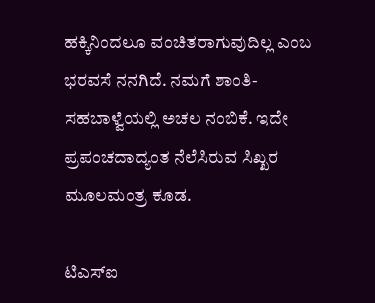ಹಕ್ಕಿನಿಂದಲೂ ವಂಚಿತರಾಗುವುದಿಲ್ಲ ಎಂಬ ಭರವಸೆ ನನಗಿದೆ. ನಮಗೆ ಶಾಂತಿ-ಸಹಬಾಳ್ವೆಯಲ್ಲಿ ಅಚಲ ನಂಬಿಕೆ. ಇದೇ ಪ್ರಪಂಚದಾದ್ಯಂತ ನೆಲೆಸಿರುವ ಸಿಖ್ಖರ ಮೂಲಮಂತ್ರ ಕೂಡ.

ಟಿಎಸ್ಐ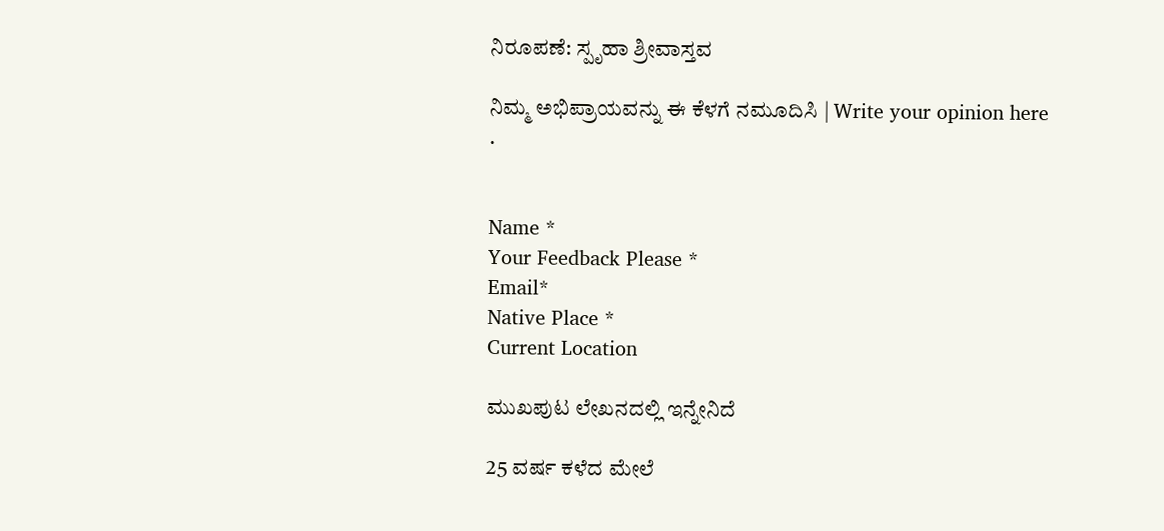ನಿರೂಪಣೆ: ಸ್ಪೃಹಾ ಶ್ರೀವಾಸ್ತವ

ನಿಮ್ಮ ಅಭಿಪ್ರಾಯವನ್ನು ಈ ಕೆಳಗೆ ನಮೂದಿಸಿ | Write your opinion here
.


Name *
Your Feedback Please *
Email*
Native Place *
Current Location

ಮುಖಪುಟ ಲೇಖನದಲ್ಲಿ ಇನ್ನೇನಿದೆ

25 ವರ್ಷ ಕಳೆದ ಮೇಲೆ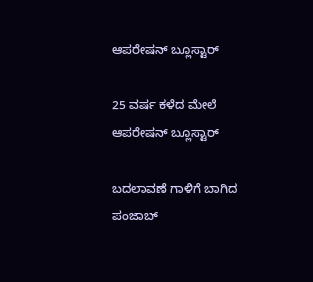ಆಪರೇಷನ್ ಬ್ಲೂಸ್ಟಾರ್

25 ವರ್ಷ ಕಳೆದ ಮೇಲೆ ಆಪರೇಷನ್ ಬ್ಲೂಸ್ಟಾರ್

ಬದಲಾವಣೆ ಗಾಳಿಗೆ ಬಾಗಿದ ಪಂಜಾಬ್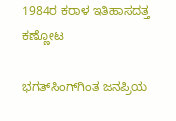1984ರ ಕರಾಳ ಇತಿಹಾಸದತ್ತ ಕಣ್ಣೋಟ

ಭಗತ್‌ಸಿಂಗ್‌ಗಿಂತ ಜನಪ್ರಿಯ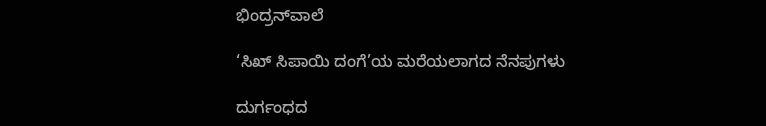ಭಿಂದ್ರನ್‌ವಾಲೆ

‘ಸಿಖ್ ಸಿಪಾಯಿ ದಂಗೆ’ಯ ಮರೆಯಲಾಗದ ನೆನಪುಗಳು

ದುರ್ಗಂಧದ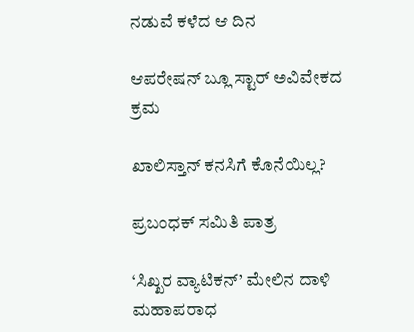ನಡುವೆ ಕಳೆದ ಆ ದಿನ

ಆಪರೇಷನ್ ಬ್ಲೂ ಸ್ಟಾರ್ ಅವಿವೇಕದ ಕ್ರಮ

ಖಾಲಿಸ್ತಾನ್ ಕನಸಿಗೆ ಕೊನೆಯಿಲ್ಲ?

ಪ್ರಬಂಧಕ್ ಸಮಿತಿ ಪಾತ್ರ

‘ಸಿಖ್ಖರ ವ್ಯಾಟಿಕನ್’ ಮೇಲಿನ ದಾಳಿ ಮಹಾಪರಾಧ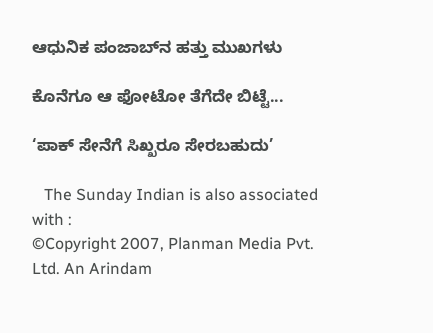ಆಧುನಿಕ ಪಂಜಾಬ್‌ನ ಹತ್ತು ಮುಖಗಳು

ಕೊನೆಗೂ ಆ ಫೋಟೋ ತೆಗೆದೇ ಬಿಟ್ಟೆ...

‘ಪಾಕ್ ಸೇನೆಗೆ ಸಿಖ್ಖರೂ ಸೇರಬಹುದು’

   The Sunday Indian is also associated with :
©Copyright 2007, Planman Media Pvt. Ltd. An Arindam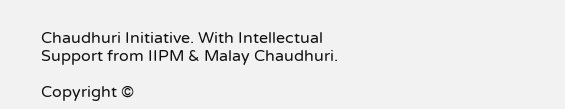Chaudhuri Initiative. With Intellectual Support from IIPM & Malay Chaudhuri.

Copyright ©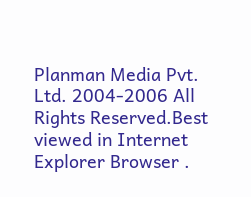Planman Media Pvt. Ltd. 2004-2006 All Rights Reserved.Best viewed in Internet Explorer Browser .